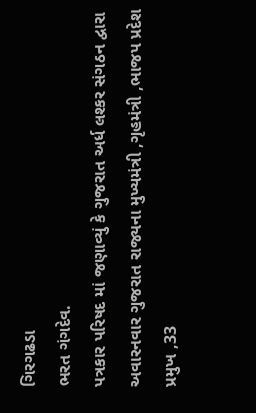ગિરગઢડા
ભરત ગંગદેવ.
પત્રકાર પરિષદ માં જણાવ્યું કે ગુજરાત અર્ધ લશ્કર સંગઠન દ્વારા અવારનવાર ગુજરાત રાજ્યના મુખ્યમંત્રી ,ગૃહમંત્રી ,ભાજપ પ્રદેશ પ્રમુખ ,33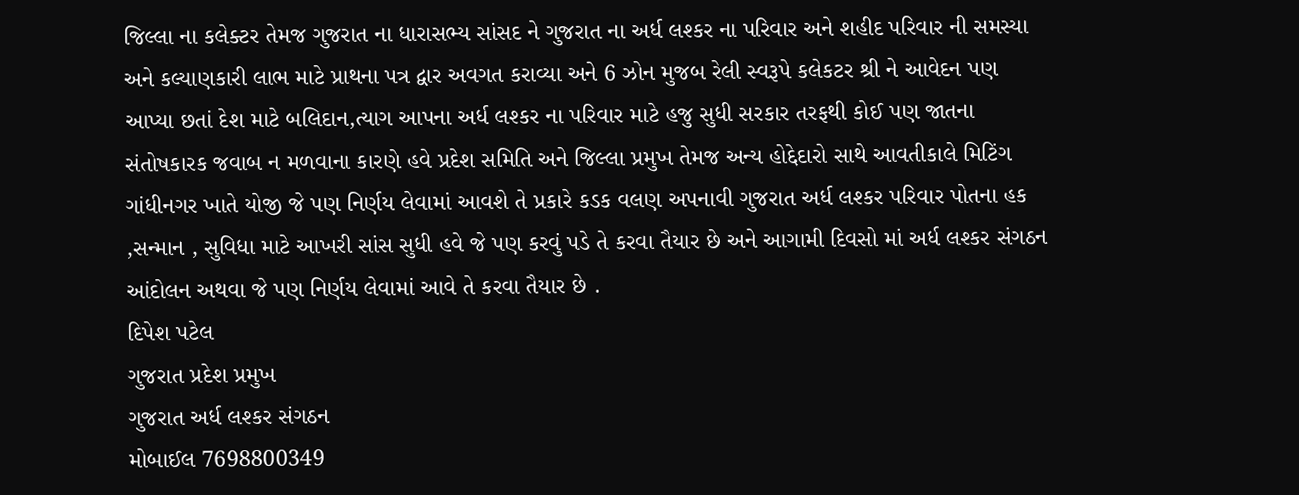જિલ્લા ના કલેક્ટર તેમજ ગુજરાત ના ધારાસભ્ય સાંસદ ને ગુજરાત ના અર્ધ લશ્કર ના પરિવાર અને શહીદ પરિવાર ની સમસ્યા અને કલ્યાણકારી લાભ માટે પ્રાથના પત્ર દ્વાર અવગત કરાવ્યા અને 6 ઝોન મુજબ રેલી સ્વરૂપે કલેકટર શ્રી ને આવેદન પણ આપ્યા છતાં દેશ માટે બલિદાન,ત્યાગ આપના અર્ધ લશ્કર ના પરિવાર માટે હજુ સુધી સરકાર તરફથી કોઈ પણ જાતના સંતોષકારક જવાબ ન મળવાના કારણે હવે પ્રદેશ સમિતિ અને જિલ્લા પ્રમુખ તેમજ અન્ય હોદ્દેદારો સાથે આવતીકાલે મિટિંગ ગાંધીનગર ખાતે યોજી જે પણ નિર્ણય લેવામાં આવશે તે પ્રકારે કડક વલણ અપનાવી ગુજરાત અર્ધ લશ્કર પરિવાર પોતના હક ,સન્માન , સુવિધા માટે આખરી સાંસ સુધી હવે જે પણ કરવું પડે તે કરવા તૈયાર છે અને આગામી દિવસો માં અર્ધ લશ્કર સંગઠન આંદોલન અથવા જે પણ નિર્ણય લેવામાં આવે તે કરવા તૈયાર છે .
દિપેશ પટેલ
ગુજરાત પ્રદેશ પ્રમુખ
ગુજરાત અર્ધ લશ્કર સંગઠન
મોબાઈલ 7698800349